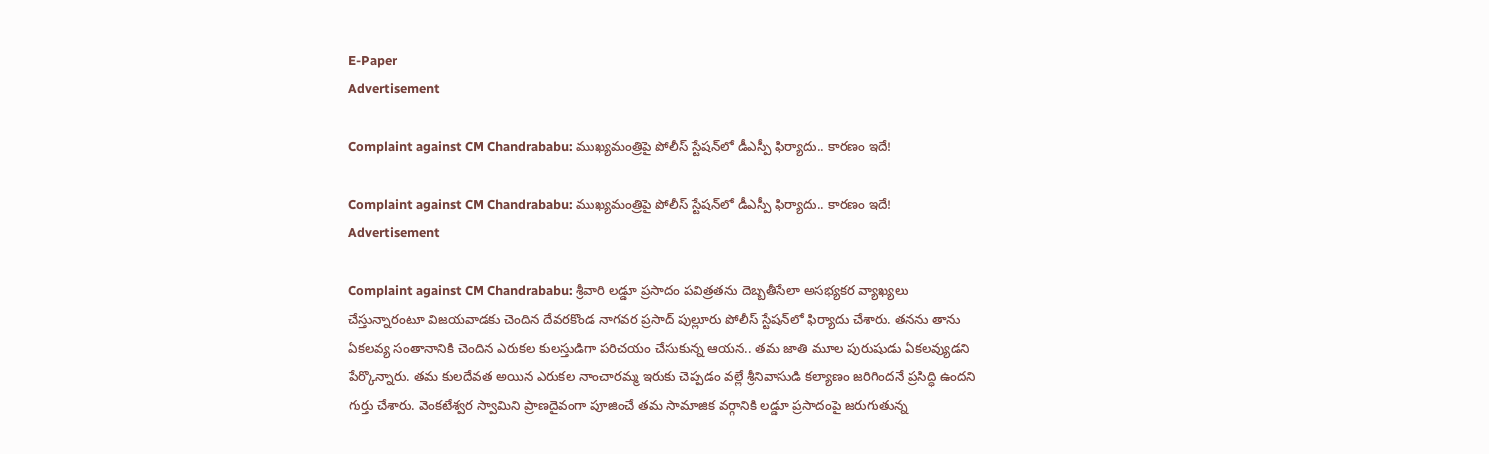E-Paper
Advertisement

Complaint against CM Chandrababu: ముఖ్యమంత్రిపై పోలీస్ స్టేషన్‌లో డీఎస్పీ ఫిర్యాదు.. కార‌ణం ఇదే!

Complaint against CM Chandrababu: ముఖ్యమంత్రిపై పోలీస్ స్టేషన్‌లో డీఎస్పీ ఫిర్యాదు.. కార‌ణం ఇదే!
Advertisement

Complaint against CM Chandrababu: శ్రీవారి లడ్డూ ప్రసాదం పవిత్రతను దెబ్బతీసేలా అసభ్యకర వ్యాఖ్యలు చేస్తున్నారంటూ విజయవాడకు చెందిన దేవరకొండ నాగవర ప్రసాద్ పుల్లూరు పోలీస్ స్టేషన్‌లో ఫిర్యాదు చేశారు. తనను తాను ఏకలవ్య సంతానానికి చెందిన ఎరుకల కులస్తుడిగా పరిచయం చేసుకున్న ఆయన.. తమ జాతి మూల పురుషుడు ఏకలవ్యుడని పేర్కొన్నారు. తమ కులదేవత అయిన ఎరుకల నాంచారమ్మ ఇరుకు చెప్పడం వల్లే శ్రీనివాసుడి కల్యాణం జరిగిందనే ప్రసిద్ధి ఉందని గుర్తు చేశారు. వెంకటేశ్వర స్వామిని ప్రాణదైవంగా పూజించే తమ సామాజిక వర్గానికి లడ్డూ ప్రసాదంపై జరుగుతున్న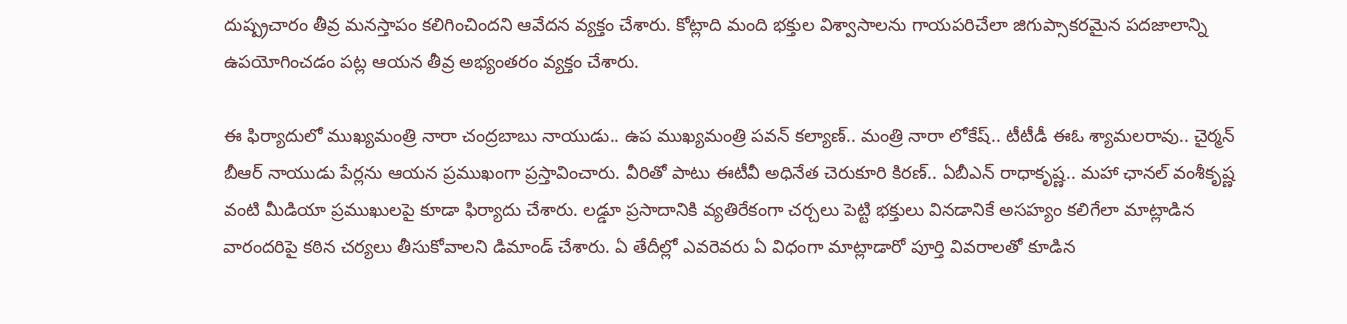దుష్ప్రచారం తీవ్ర మనస్తాపం కలిగించిందని ఆవేదన వ్యక్తం చేశారు. కోట్లాది మంది భక్తుల విశ్వాసాలను గాయపరిచేలా జిగుప్సాకరమైన పదజాలాన్ని ఉపయోగించడం పట్ల ఆయన తీవ్ర అభ్యంతరం వ్యక్తం చేశారు.

ఈ ఫిర్యాదులో ముఖ్యమంత్రి నారా చంద్రబాబు నాయుడు.. ఉప ముఖ్యమంత్రి పవన్ కల్యాణ్.. మంత్రి నారా లోకేష్.. టీటీడీ ఈఓ శ్యామలరావు.. చైర్మన్ బీఆర్ నాయుడు పేర్లను ఆయన ప్రముఖంగా ప్రస్తావించారు. వీరితో పాటు ఈటీవీ అధినేత చెరుకూరి కిరణ్.. ఏబీఎన్ రాధాకృష్ణ.. మహా ఛానల్ వంశీకృష్ణ వంటి మీడియా ప్రముఖులపై కూడా ఫిర్యాదు చేశారు. లడ్డూ ప్రసాదానికి వ్యతిరేకంగా చర్చలు పెట్టి భక్తులు వినడానికే అసహ్యం కలిగేలా మాట్లాడిన వారందరిపై కఠిన చర్యలు తీసుకోవాలని డిమాండ్ చేశారు. ఏ తేదీల్లో ఎవరెవరు ఏ విధంగా మాట్లాడారో పూర్తి వివరాలతో కూడిన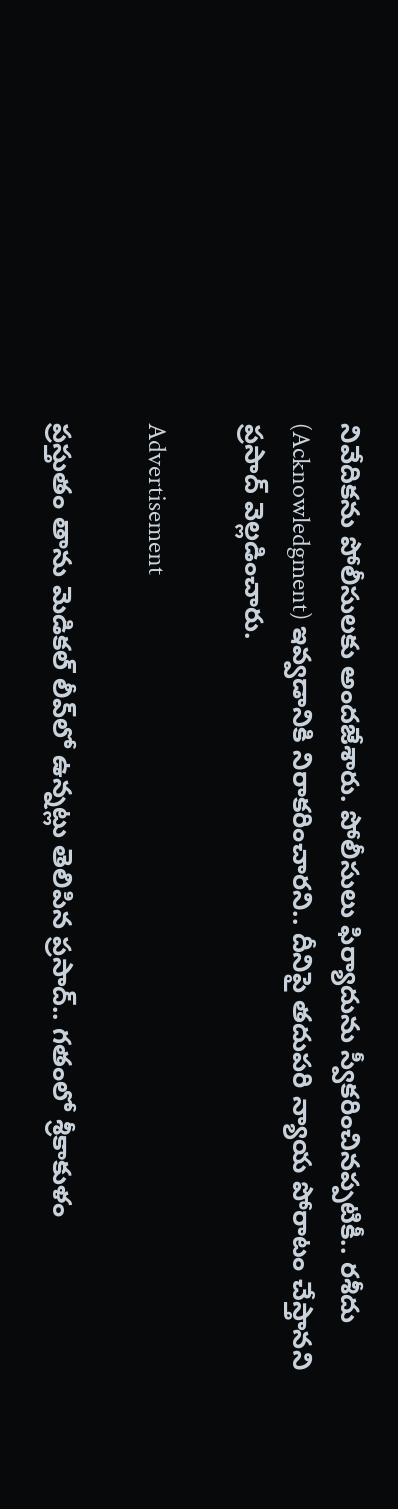నివేదికను పోలీసులకు అందజేశారు. పోలీసులు ఫిర్యాదును స్వీకరించినప్పటికీ.. రశీదు (Acknowledgment) ఇవ్వడానికి నిరాకరించారని.. దీనిపై తదుపరి న్యాయ పోరాటం చేస్తానని ప్రసాద్ వెల్లడించారు.

Advertisement

ప్రస్తుతం తాను మెడికల్ లీవ్‌లో ఉన్నట్లు తెలిపిన ప్రసాద్.. గతంలో శ్రీకాకుళం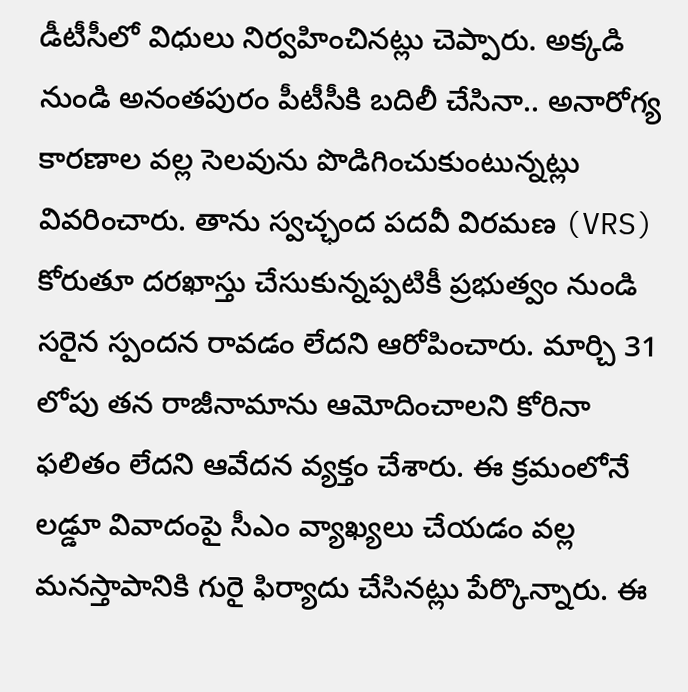డీటీసీలో విధులు నిర్వహించినట్లు చెప్పారు. అక్కడి నుండి అనంతపురం పీటీసీకి బదిలీ చేసినా.. అనారోగ్య కారణాల వల్ల సెలవును పొడిగించుకుంటున్నట్లు వివరించారు. తాను స్వచ్ఛంద పదవీ విరమణ (VRS) కోరుతూ దరఖాస్తు చేసుకున్నప్పటికీ ప్రభుత్వం నుండి సరైన స్పందన రావడం లేదని ఆరోపించారు. మార్చి 31 లోపు తన రాజీనామాను ఆమోదించాలని కోరినా ఫలితం లేదని ఆవేదన వ్యక్తం చేశారు. ఈ క్రమంలోనే లడ్డూ వివాదంపై సీఎం వ్యాఖ్యలు చేయడం వల్ల మనస్తాపానికి గురై ఫిర్యాదు చేసినట్లు పేర్కొన్నారు. ఈ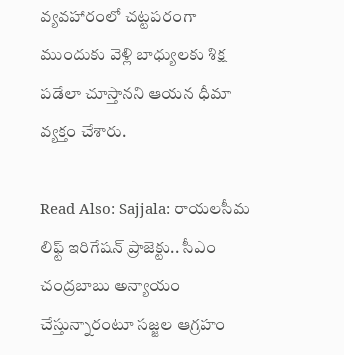వ్యవహారంలో చట్టపరంగా ముందుకు వెళ్లి బాధ్యులకు శిక్ష పడేలా చూస్తానని ఆయన ధీమా వ్యక్తం చేశారు.

Read Also: Sajjala: రాయలసీమ లిఫ్ట్ ఇరిగేషన్ ప్రాజెక్టు.. సీఎం చంద్రబాబు అన్యాయం చేస్తున్నారంటూ సజ్జల ఆగ్రహం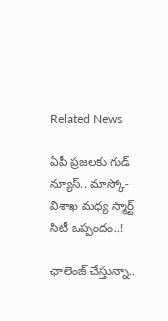Related News

ఏపీ ప్రజలకు గుడ్ న్యూస్.. మాస్కో-విశాఖ మధ్య స్మార్ట్ సిటీ ఒప్పందం..!

ఛాలెంజ్ చేస్తున్నా..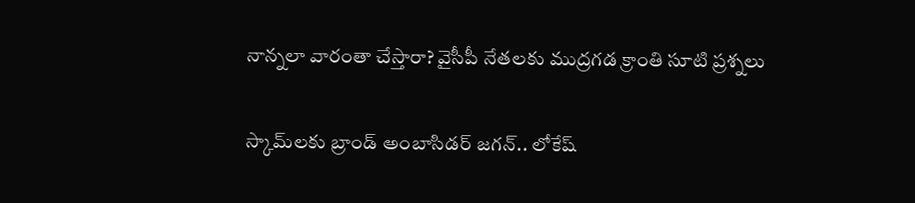నాన్నలా వారంతా చేస్తారా? వైసీపీ నేతలకు ముద్రగడ క్రాంతి సూటి ప్రశ్నలు

స్కామ్‌లకు బ్రాండ్ అంబాసిడర్ జగన్.. లోకేష్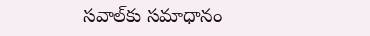సవాల్‌కు సమాధానం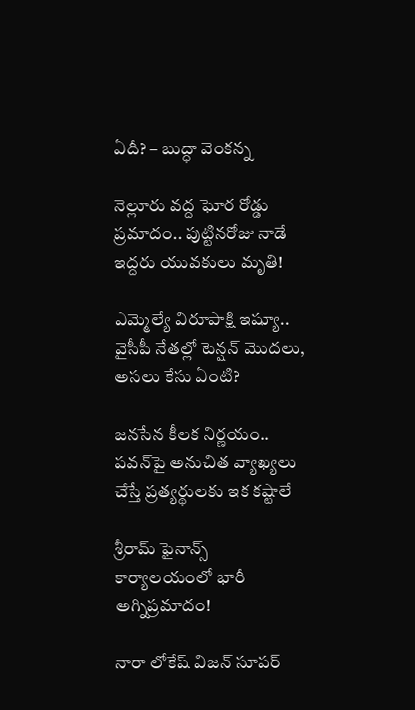ఏదీ? – బుద్ధా వెంకన్న

నెల్లూరు వద్ద ఘోర రోడ్డు ప్రమాదం.. పుట్టినరోజు నాడే ఇద్దరు యువకులు మృతి!

ఎమ్మెల్యే విరూపాక్షి ఇష్యూ.. వైసీపీ నేతల్లో టెన్షన్ మొదలు, అసలు కేసు ఏంటి?

జనసేన కీలక నిర్ణయం.. పవన్‌పై అనుచిత వ్యాఖ్యలు చేస్తే ప్రత్యర్థులకు ఇక కష్టాలే

శ్రీరామ్ ఫైనాన్స్ కార్యాలయంలో భారీ అగ్నిప్రమాదం!

నారా లోకేష్ విజన్ సూపర్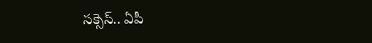సక్సెస్.. ఏపీ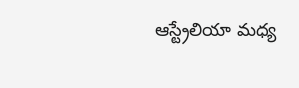ఆస్ట్రేలియా మధ్య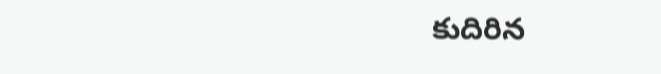కుదిరిన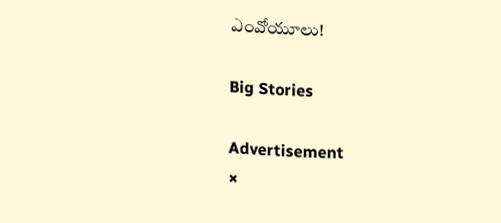ఎంవోయూలు!

Big Stories

Advertisement
×